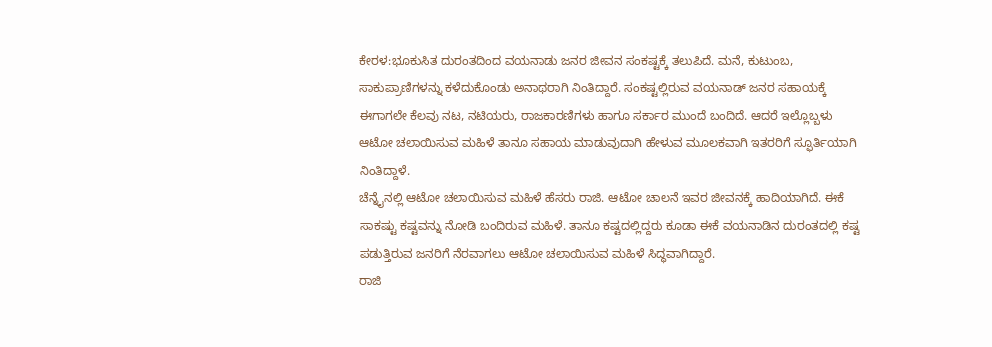ಕೇರಳ:ಭೂಕುಸಿತ ದುರಂತದಿಂದ ವಯನಾಡು ಜನರ ಜೀವನ ಸಂಕಷ್ಟಕ್ಕೆ ತಲುಪಿದೆ. ಮನೆ, ಕುಟುಂಬ, ಸಾಕುಪ್ರಾಣಿಗಳನ್ನು ಕಳೆದುಕೊಂಡು ಅನಾಥರಾಗಿ ನಿಂತಿದ್ದಾರೆ. ಸಂಕಷ್ಟಲ್ಲಿರುವ ವಯನಾಡ್ ಜನರ ಸಹಾಯಕ್ಕೆ ಈಗಾಗಲೇ ಕೆಲವು ನಟ, ನಟಿಯರು, ರಾಜಕಾರಣಿಗಳು ಹಾಗೂ ಸರ್ಕಾರ ಮುಂದೆ ಬಂದಿದೆ. ಆದರೆ ಇಲ್ಲೊಬ್ಬಳು ಆಟೋ ಚಲಾಯಿಸುವ ಮಹಿಳೆ ತಾನೂ ಸಹಾಯ ಮಾಡುವುದಾಗಿ ಹೇಳುವ ಮೂಲಕವಾಗಿ ಇತರರಿಗೆ ಸ್ಫೂರ್ತಿಯಾಗಿ ನಿಂತಿದ್ದಾಳೆ.
ಚೆನ್ನೈನಲ್ಲಿ ಆಟೋ ಚಲಾಯಿಸುವ ಮಹಿಳೆ ಹೆಸರು ರಾಜಿ. ಆಟೋ ಚಾಲನೆ ಇವರ ಜೀವನಕ್ಕೆ ಹಾದಿಯಾಗಿದೆ. ಈಕೆ ಸಾಕಷ್ಟು ಕಷ್ಟವನ್ನು ನೋಡಿ ಬಂದಿರುವ ಮಹಿಳೆ. ತಾನೂ ಕಷ್ಟದಲ್ಲಿದ್ದರು ಕೂಡಾ ಈಕೆ ವಯನಾಡಿನ ದುರಂತದಲ್ಲಿ ಕಷ್ಟ ಪಡುತ್ತಿರುವ ಜನರಿಗೆ ನೆರವಾಗಲು ಆಟೋ ಚಲಾಯಿಸುವ ಮಹಿಳೆ ಸಿದ್ಧವಾಗಿದ್ದಾರೆ.
ರಾಜಿ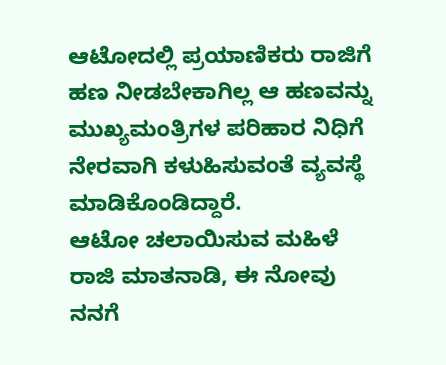ಆಟೋದಲ್ಲಿ ಪ್ರಯಾಣಿಕರು ರಾಜಿಗೆ ಹಣ ನೀಡಬೇಕಾಗಿಲ್ಲ ಆ ಹಣವನ್ನು ಮುಖ್ಯಮಂತ್ರಿಗಳ ಪರಿಹಾರ ನಿಧಿಗೆ ನೇರವಾಗಿ ಕಳುಹಿಸುವಂತೆ ವ್ಯವಸ್ಥೆ ಮಾಡಿಕೊಂಡಿದ್ದಾರೆ.
ಆಟೋ ಚಲಾಯಿಸುವ ಮಹಿಳೆ ರಾಜಿ ಮಾತನಾಡಿ, ಈ ನೋವು ನನಗೆ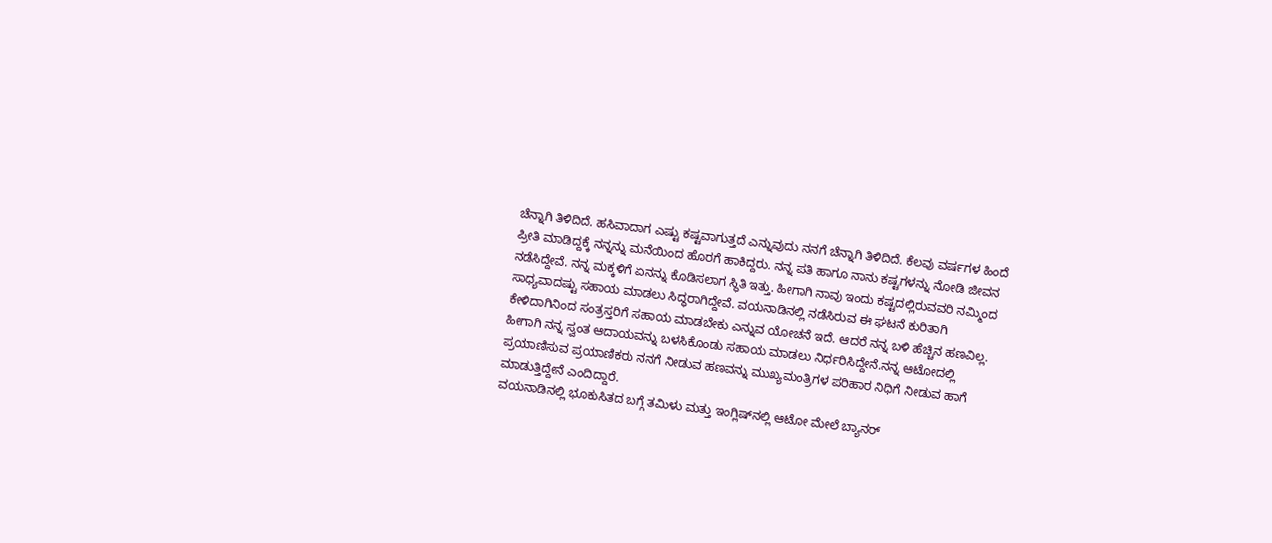ಚೆನ್ನಾಗಿ ತಿಳಿದಿದೆ. ಹಸಿವಾದಾಗ ಎಷ್ಟು ಕಷ್ಟವಾಗುತ್ತದೆ ಎನ್ನುವುದು ನನಗೆ ಚೆನ್ನಾಗಿ ತಿಳಿದಿದೆ. ಕೆಲವು ವರ್ಷಗಳ ಹಿಂದೆ ಪ್ರೀತಿ ಮಾಡಿದ್ದಕ್ಕೆ ನನ್ನನ್ನು ಮನೆಯಿಂದ ಹೊರಗೆ ಹಾಕಿದ್ದರು. ನನ್ನ ಪತಿ ಹಾಗೂ ನಾನು ಕಷ್ಟಗಳನ್ನು ನೋಡಿ ಜೀವನ ನಡೆಸಿದ್ದೇವೆ. ನನ್ನ ಮಕ್ಕಳಿಗೆ ಏನನ್ನು ಕೊಡಿಸಲಾಗ ಸ್ಥಿತಿ ಇತ್ತು. ಹೀಗಾಗಿ ನಾವು ಇಂದು ಕಷ್ಟದಲ್ಲಿರುವವರಿ ನಮ್ಮಿಂದ ಸಾಧ್ಯವಾದಷ್ಟು ಸಹಾಯ ಮಾಡಲು ಸಿದ್ಧರಾಗಿದ್ದೇವೆ. ವಯನಾಡಿನಲ್ಲಿ ನಡೆಸಿರುವ ಈ ಘಟನೆ ಕುರಿತಾಗಿ ಕೇಳಿದಾಗಿನಿಂದ ಸಂತ್ರಸ್ತರಿಗೆ ಸಹಾಯ ಮಾಡಬೇಕು ಎನ್ನುವ ಯೋಚನೆ ಇದೆ. ಆದರೆ ನನ್ನ ಬಳಿ ಹೆಚ್ಚಿನ ಹಣವಿಲ್ಲ. ಹೀಗಾಗಿ ನನ್ನ ಸ್ವಂತ ಆದಾಯವನ್ನು ಬಳಸಿಕೊಂಡು ಸಹಾಯ ಮಾಡಲು ನಿರ್ಧರಿಸಿದ್ದೇನೆ.ನನ್ನ ಆಟೋದಲ್ಲಿ ಪ್ರಯಾಣಿಸುವ ಪ್ರಯಾಣಿಕರು ನನಗೆ ನೀಡುವ ಹಣವನ್ನು ಮುಖ್ಯಮಂತ್ರಿಗಳ ಪರಿಹಾರ ನಿಧಿಗೆ ನೀಡುವ ಹಾಗೆ ಮಾಡುತ್ತಿದ್ದೇನೆ ಎಂದಿದ್ದಾರೆ.
ವಯನಾಡಿನಲ್ಲಿ ಭೂಕುಸಿತದ ಬಗ್ಗೆ ತಮಿಳು ಮತ್ತು ಇಂಗ್ಲಿಷ್‌ನಲ್ಲಿ ಆಟೋ ಮೇಲೆ ಬ್ಯಾನ‌ರ್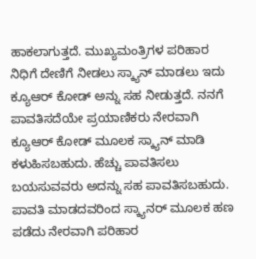ಹಾಕಲಾಗುತ್ತದೆ. ಮುಖ್ಯಮಂತ್ರಿಗಳ ಪರಿಹಾರ ನಿಧಿಗೆ ದೇಣಿಗೆ ನೀಡಲು ಸ್ಕ್ಯಾನ್ ಮಾಡಲು ಇದು ಕ್ಯೂಆರ್ ಕೋಡ್ ಅನ್ನು ಸಹ ನೀಡುತ್ತದೆ. ನನಗೆ ಪಾವತಿಸದೆಯೇ ಪ್ರಯಾಣಿಕರು ನೇರವಾಗಿ ಕ್ಯೂಆರ್ ಕೋಡ್ ಮೂಲಕ ಸ್ಕ್ಯಾನ್ ಮಾಡಿ ಕಳುಹಿಸಬಹುದು. ಹೆಚ್ಚು ಪಾವತಿಸಲು ಬಯಸುವವರು ಅದನ್ನು ಸಹ ಪಾವತಿಸಬಹುದು. ಪಾವತಿ ಮಾಡದವರಿಂದ ಸ್ಕ್ಯಾನರ್ ಮೂಲಕ ಹಣ ಪಡೆದು ನೇರವಾಗಿ ಪರಿಹಾರ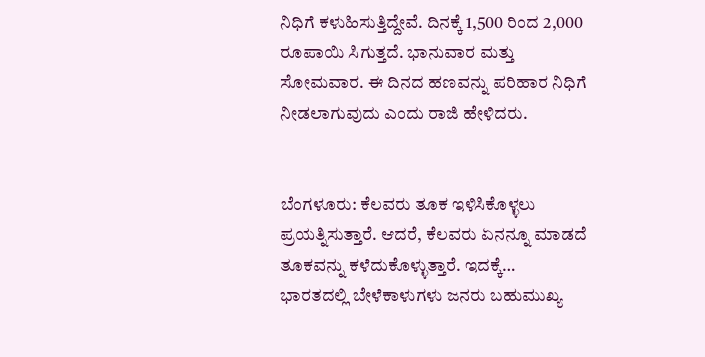ನಿಧಿಗೆ ಕಳುಹಿಸುತ್ತಿದ್ದೇವೆ. ದಿನಕ್ಕೆ 1,500 ರಿಂದ 2,000 ರೂಪಾಯಿ ಸಿಗುತ್ತದೆ. ಭಾನುವಾರ ಮತ್ತು ಸೋಮವಾರ. ಈ ದಿನದ ಹಣವನ್ನು ಪರಿಹಾರ ನಿಧಿಗೆ ನೀಡಲಾಗುವುದು ಎಂದು ರಾಜಿ ಹೇಳಿದರು.


ಬೆಂಗಳೂರು: ಕೆಲವರು ತೂಕ ಇಳಿಸಿಕೊಳ್ಳಲು ಪ್ರಯತ್ನಿಸುತ್ತಾರೆ. ಆದರೆ, ಕೆಲವರು ಏನನ್ನೂ ಮಾಡದೆ ತೂಕವನ್ನು ಕಳೆದುಕೊಳ್ಳುತ್ತಾರೆ. ಇದಕ್ಕೆ…
ಭಾರತದಲ್ಲಿ ಬೇಳೆಕಾಳುಗಳು ಜನರು ಬಹುಮುಖ್ಯ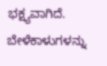ಭಕ್ಷ್ಯವಾಗಿದೆ. ಬೇಳೆಕಾಳುಗಳನ್ನು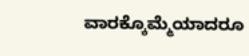ವಾರಕ್ಕೊಮ್ಮೆಯಾದರೂ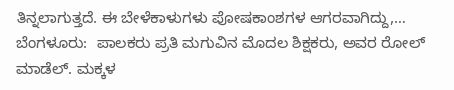ತಿನ್ನಲಾಗುತ್ತದೆ. ಈ ಬೇಳೆಕಾಳುಗಳು ಪೋಷಕಾಂಶಗಳ ಆಗರವಾಗಿದ್ದು,…
ಬೆಂಗಳೂರು:  ಪಾಲಕರು ಪ್ರತಿ ಮಗುವಿನ ಮೊದಲ ಶಿಕ್ಷಕರು, ಅವರ ರೋಲ್ ಮಾಡೆಲ್. ಮಕ್ಕಳ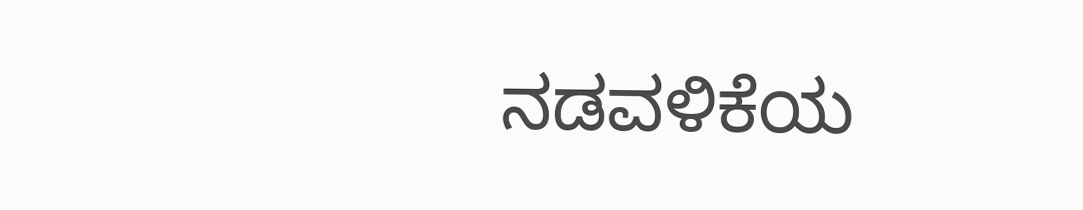ನಡವಳಿಕೆಯ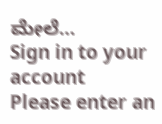ಮೇಲೆ…
Sign in to your account
Please enter an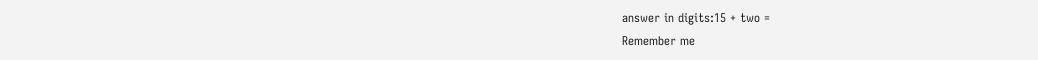answer in digits:15 + two =
Remember me